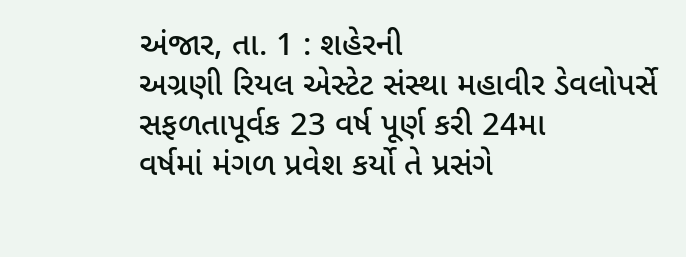અંજાર, તા. 1 : શહેરની
અગ્રણી રિયલ એસ્ટેટ સંસ્થા મહાવીર ડેવલોપર્સે સફળતાપૂર્વક 23 વર્ષ પૂર્ણ કરી 24મા
વર્ષમાં મંગળ પ્રવેશ કર્યો તે પ્રસંગે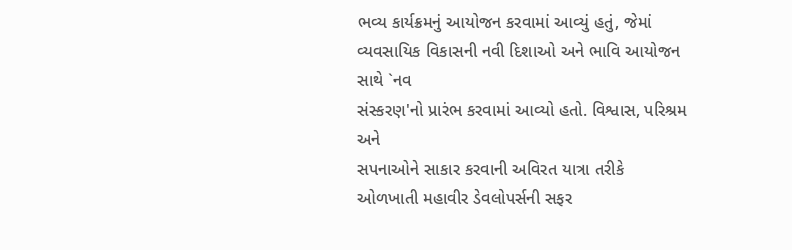ભવ્ય કાર્યક્રમનું આયોજન કરવામાં આવ્યું હતું, જેમાં
વ્યવસાયિક વિકાસની નવી દિશાઓ અને ભાવિ આયોજન સાથે `નવ
સંસ્કરણ'નો પ્રારંભ કરવામાં આવ્યો હતો. વિશ્વાસ, પરિશ્રમ અને
સપનાઓને સાકાર કરવાની અવિરત યાત્રા તરીકે ઓળખાતી મહાવીર ડેવલોપર્સની સફર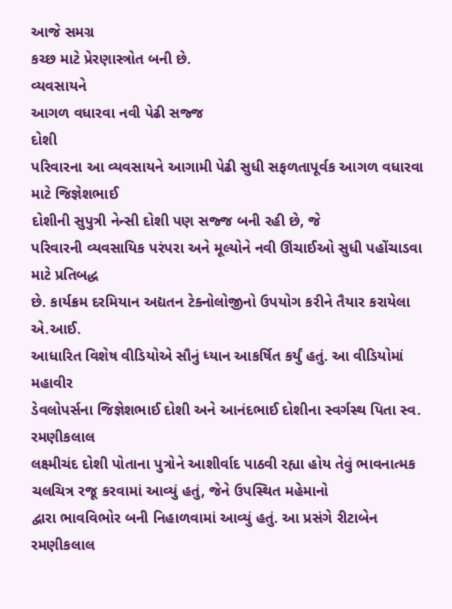આજે સમગ્ર
કચ્છ માટે પ્રેરણાસ્ત્રોત બની છે.
વ્યવસાયને
આગળ વધારવા નવી પેઢી સજ્જ
દોશી
પરિવારના આ વ્યવસાયને આગામી પેઢી સુધી સફળતાપૂર્વક આગળ વધારવા માટે જિજ્ઞેશભાઈ
દોશીની સુપુત્રી નેન્સી દોશી પણ સજ્જ બની રહી છે, જે
પરિવારની વ્યવસાયિક પરંપરા અને મૂલ્યોને નવી ઊંચાઈઓ સુધી પહોંચાડવા માટે પ્રતિબદ્ધ
છે. કાર્યક્રમ દરમિયાન અદ્યતન ટેક્નોલોજીનો ઉપયોગ કરીને તૈયાર કરાયેલા એ.આઈ.
આધારિત વિશેષ વીડિયોએ સૌનું ધ્યાન આકર્ષિત કર્યું હતું. આ વીડિયોમાં મહાવીર
ડેવલોપર્સના જિજ્ઞેશભાઈ દોશી અને આનંદભાઈ દોશીના સ્વર્ગસ્થ પિતા સ્વ. રમણીકલાલ
લક્ષ્મીચંદ દોશી પોતાના પુત્રોને આશીર્વાદ પાઠવી રહ્યા હોય તેવું ભાવનાત્મક
ચલચિત્ર રજૂ કરવામાં આવ્યું હતું, જેને ઉપસ્થિત મહેમાનો
દ્વારા ભાવવિભોર બની નિહાળવામાં આવ્યું હતું. આ પ્રસંગે રીટાબેન રમણીકલાલ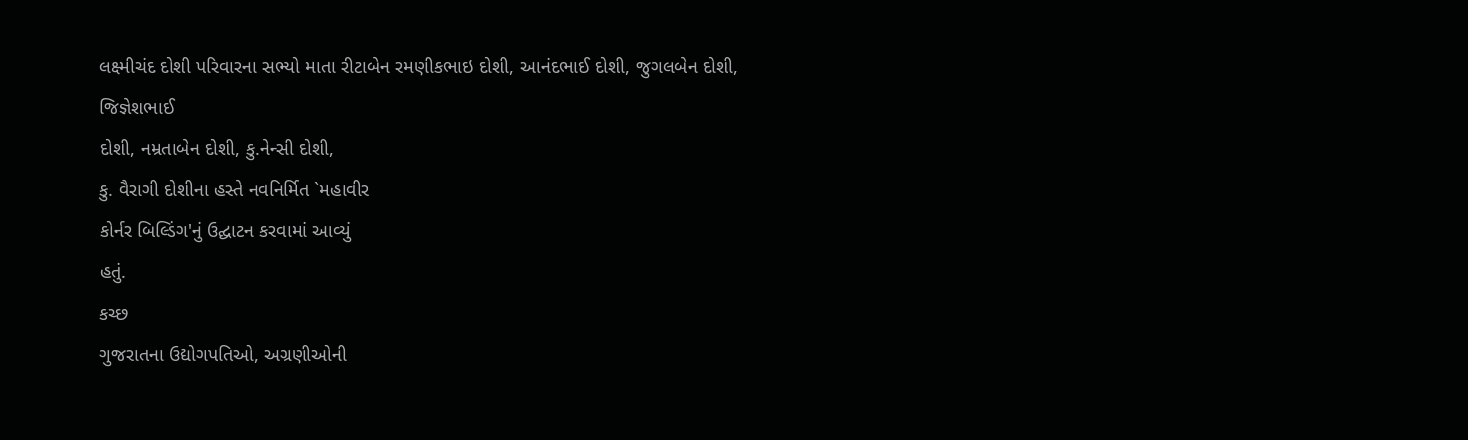લક્ષ્મીચંદ દોશી પરિવારના સભ્યો માતા રીટાબેન રમણીકભાઇ દોશી, આનંદભાઈ દોશી, જુગલબેન દોશી, જિજ્ઞેશભાઈ
દોશી, નમ્રતાબેન દોશી, કુ.નેન્સી દોશી,
કુ. વૈરાગી દોશીના હસ્તે નવનિર્મિત `મહાવીર
કોર્નર બિલ્ડિંગ'નું ઉદ્ઘાટન કરવામાં આવ્યું
હતું.
કચ્છ
ગુજરાતના ઉદ્યોગપતિઓ, અગ્રણીઓની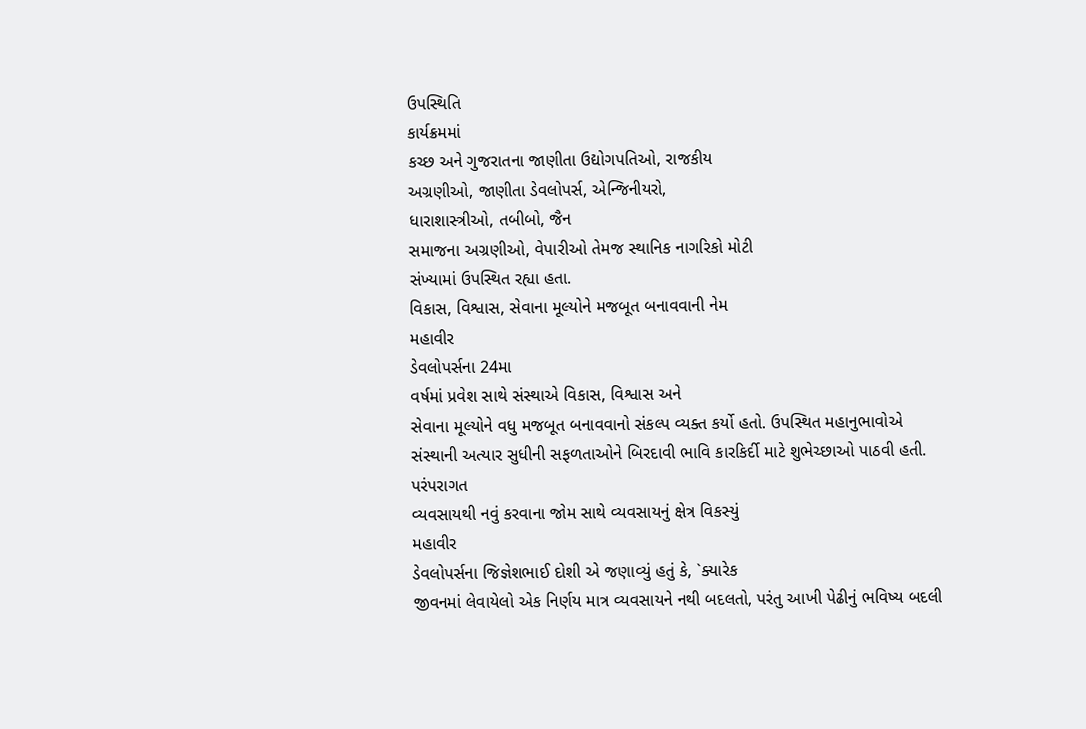ઉપસ્થિતિ
કાર્યક્રમમાં
કચ્છ અને ગુજરાતના જાણીતા ઉદ્યોગપતિઓ, રાજકીય
અગ્રણીઓ, જાણીતા ડેવલોપર્સ, એન્જિનીયરો,
ધારાશાસ્ત્રીઓ, તબીબો, જૈન
સમાજના અગ્રણીઓ, વેપારીઓ તેમજ સ્થાનિક નાગરિકો મોટી
સંખ્યામાં ઉપસ્થિત રહ્યા હતા.
વિકાસ, વિશ્વાસ, સેવાના મૂલ્યોને મજબૂત બનાવવાની નેમ
મહાવીર
ડેવલોપર્સના 24મા
વર્ષમાં પ્રવેશ સાથે સંસ્થાએ વિકાસ, વિશ્વાસ અને
સેવાના મૂલ્યોને વધુ મજબૂત બનાવવાનો સંકલ્પ વ્યક્ત કર્યો હતો. ઉપસ્થિત મહાનુભાવોએ
સંસ્થાની અત્યાર સુધીની સફળતાઓને બિરદાવી ભાવિ કારકિર્દી માટે શુભેચ્છાઓ પાઠવી હતી.
પરંપરાગત
વ્યવસાયથી નવું કરવાના જોમ સાથે વ્યવસાયનું ક્ષેત્ર વિકસ્યું
મહાવીર
ડેવલોપર્સના જિજ્ઞેશભાઈ દોશી એ જણાવ્યું હતું કે, `ક્યારેક
જીવનમાં લેવાયેલો એક નિર્ણય માત્ર વ્યવસાયને નથી બદલતો, પરંતુ આખી પેઢીનું ભવિષ્ય બદલી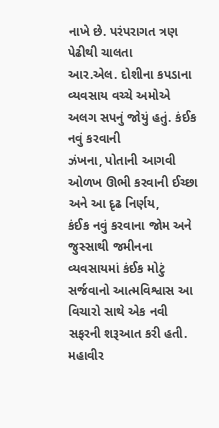નાખે છે. પરંપરાગત ત્રણ પેઢીથી ચાલતા
આર.એલ. દોશીના કપડાના વ્યવસાય વચ્ચે અમોએ અલગ સપનું જોયું હતું. કંઈક નવું કરવાની
ઝંખના, પોતાની આગવી ઓળખ ઊભી કરવાની ઈચ્છા અને આ દૃઢ નિર્ણય,
કંઈક નવું કરવાના જોમ અને જુસ્સાથી જમીનના વ્યવસાયમાં કંઈક મોટું
સર્જવાનો આત્મવિશ્વાસ આ વિચારો સાથે એક નવી સફરની શરૂઆત કરી હતી.
મહાવીર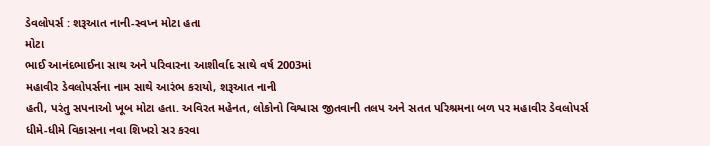ડેવલોપર્સ : શરૂઆત નાની-સ્વપ્ન મોટા હતા
મોટા
ભાઈ આનંદભાઈના સાથ અને પરિવારના આશીર્વાદ સાથે વર્ષ 2003માં
મહાવીર ડેવલોપર્સના નામ સાથે આરંભ કરાયો, શરૂઆત નાની
હતી, પરંતુ સપનાઓ ખૂબ મોટા હતા. અવિરત મહેનત, લોકોનો વિશ્વાસ જીતવાની તલપ અને સતત પરિશ્રમના બળ પર મહાવીર ડેવલોપર્સ
ધીમે-ધીમે વિકાસના નવા શિખરો સર કરવા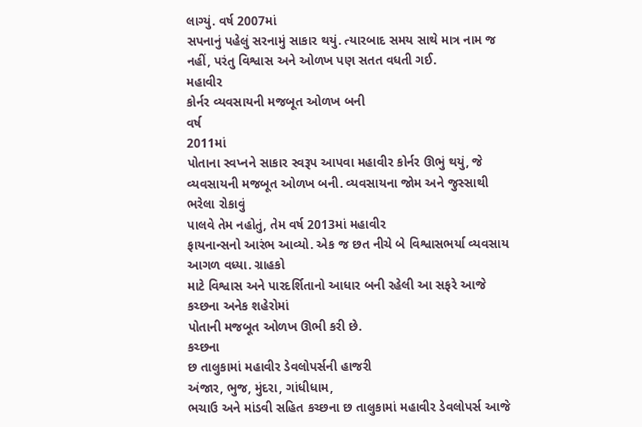લાગ્યું. વર્ષ 2007માં
સપનાનું પહેલું સરનામું સાકાર થયું. ત્યારબાદ સમય સાથે માત્ર નામ જ નહીં, પરંતુ વિશ્વાસ અને ઓળખ પણ સતત વધતી ગઈ.
મહાવીર
કોર્નર વ્યવસાયની મજબૂત ઓળખ બની
વર્ષ
2011માં
પોતાના સ્વપ્નને સાકાર સ્વરૂપ આપવા મહાવીર કોર્નર ઊભું થયું, જે વ્યવસાયની મજબૂત ઓળખ બની. વ્યવસાયના જોમ અને જુસ્સાથી ભરેલા રોકાવું
પાલવે તેમ નહોતું, તેમ વર્ષ 2013માં મહાવીર
ફાયનાન્સનો આરંભ આવ્યો. એક જ છત નીચે બે વિશ્વાસભર્યા વ્યવસાય આગળ વધ્યા. ગ્રાહકો
માટે વિશ્વાસ અને પારદર્શિતાનો આધાર બની રહેલી આ સફરે આજે કચ્છના અનેક શહેરોમાં
પોતાની મજબૂત ઓળખ ઊભી કરી છે.
કચ્છના
છ તાલુકામાં મહાવીર ડેવલોપર્સની હાજરી
અંજાર, ભુજ, મુંદરા, ગાંધીધામ,
ભચાઉ અને માંડવી સહિત કચ્છના છ તાલુકામાં મહાવીર ડેવલોપર્સ આજે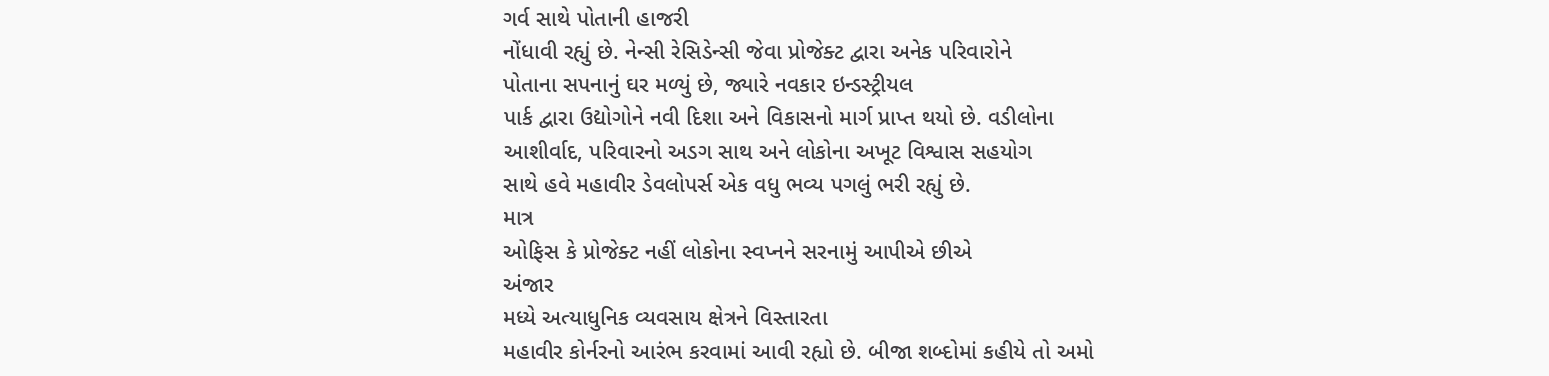ગર્વ સાથે પોતાની હાજરી
નોંધાવી રહ્યું છે. નેન્સી રેસિડેન્સી જેવા પ્રોજેક્ટ દ્વારા અનેક પરિવારોને
પોતાના સપનાનું ઘર મળ્યું છે, જ્યારે નવકાર ઇન્ડસ્ટ્રીયલ
પાર્ક દ્વારા ઉદ્યોગોને નવી દિશા અને વિકાસનો માર્ગ પ્રાપ્ત થયો છે. વડીલોના
આશીર્વાદ, પરિવારનો અડગ સાથ અને લોકોના અખૂટ વિશ્વાસ સહયોગ
સાથે હવે મહાવીર ડેવલોપર્સ એક વધુ ભવ્ય પગલું ભરી રહ્યું છે.
માત્ર
ઓફિસ કે પ્રોજેક્ટ નહીં લોકોના સ્વપ્નને સરનામું આપીએ છીએ
અંજાર
મધ્યે અત્યાધુનિક વ્યવસાય ક્ષેત્રને વિસ્તારતા
મહાવીર કોર્નરનો આરંભ કરવામાં આવી રહ્યો છે. બીજા શબ્દોમાં કહીયે તો અમો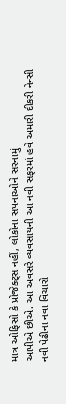માત્ર ઓફિસો કે પ્રોજેક્ટ્સ નહીં, લોકોના સપનાઓને સરનામું
આપીએ છીએ. આ અવસરે વ્યવસાયની આ નવી સફરમાં હવે અમારી દીકરી નેન્સી
નવી પેઢીના નવા વિચારો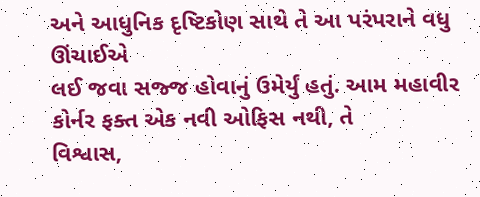અને આધુનિક દૃષ્ટિકોણ સાથે તે આ પરંપરાને વધુ ઊંચાઈએ
લઈ જવા સજ્જ હોવાનું ઉમેર્યું હતું. આમ મહાવીર કોર્નર ફક્ત એક નવી ઓફિસ નથી, તે
વિશ્વાસ,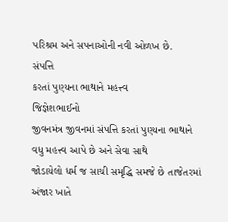પરિશ્રમ અને સપનાઓની નવી ઓળખ છે.
સંપત્તિ
કરતાં પુણ્યના ભાથાને મહત્ત્વ
જિજ્ઞેશભાઈનો
જીવનમંત્ર જીવનમાં સંપત્તિ કરતાં પુણ્યના ભાથાને વધુ મહત્ત્વ આપે છે અને સેવા સાથે
જોડાયેલો ધર્મ જ સાચી સમૃદ્ધિ સમજે છે તાજેતરમાં અંજાર ખાતે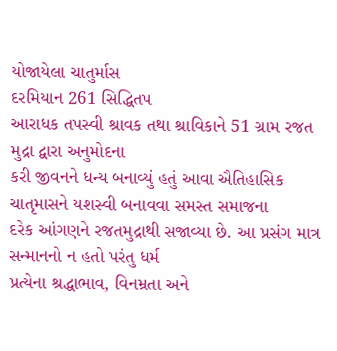યોજાયેલા ચાતુર્માસ
દરમિયાન 261 સિદ્ધિતપ
આરાધક તપસ્વી શ્રાવક તથા શ્રાવિકાને 51 ગ્રામ રજત મુદ્રા દ્વારા અનુમોદના
કરી જીવનને ધન્ય બનાવ્યું હતું આવા ઐતિહાસિક ચાતૃમાસને યશસ્વી બનાવવા સમસ્ત સમાજના
દરેક આંગણને રજતમુદ્રાથી સજાવ્યા છે. આ પ્રસંગ માત્ર સન્માનનો ન હતો પરંતુ ધર્મ
પ્રત્યેના શ્રદ્ધાભાવ, વિનમ્રતા અને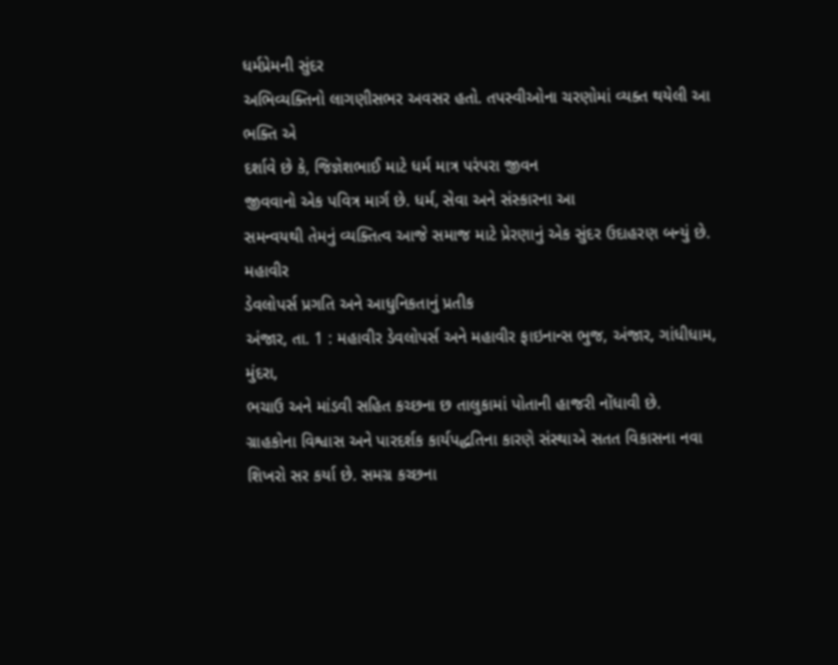ધર્મપ્રેમની સુંદર
અભિવ્યક્તિનો લાગણીસભર અવસર હતો. તપસ્વીઓના ચરણોમાં વ્યક્ત થયેલી આ ભક્તિ એ
દર્શાવે છે કે, જિજ્ઞેશભાઈ માટે ધર્મ માત્ર પરંપરા જીવન
જીવવાનો એક પવિત્ર માર્ગ છે. ધર્મ, સેવા અને સંસ્કારના આ
સમન્વયથી તેમનું વ્યક્તિત્વ આજે સમાજ માટે પ્રેરણાનું એક સુંદર ઉદાહરણ બન્યું છે.
મહાવીર
ડેવલોપર્સ પ્રગતિ અને આધુનિકતાનું પ્રતીક
અંજાર, તા. 1 : મહાવીર ડેવલોપર્સ અને મહાવીર ફાઇનાન્સ ભુજ, અંજાર, ગાંધીધામ, મુંદરા,
ભચાઉ અને માંડવી સહિત કચ્છના છ તાલુકામાં પોતાની હાજરી નોંધાવી છે.
ગ્રાહકોના વિશ્વાસ અને પારદર્શક કાર્યપદ્ધતિના કારણે સંસ્થાએ સતત વિકાસના નવા
શિખરો સર કર્યા છે. સમગ્ર કચ્છના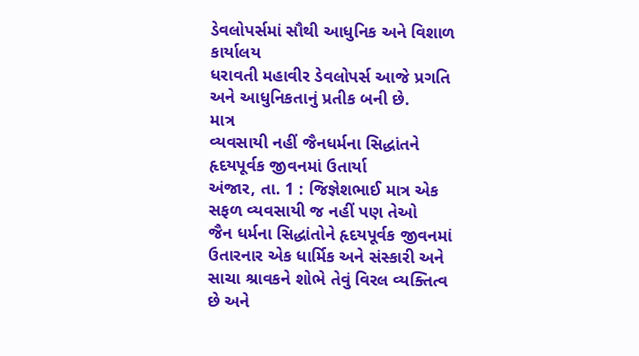ડેવલોપર્સમાં સૌથી આધુનિક અને વિશાળ કાર્યાલય
ધરાવતી મહાવીર ડેવલોપર્સ આજે પ્રગતિ અને આધુનિકતાનું પ્રતીક બની છે.
માત્ર
વ્યવસાયી નહીં જૈનધર્મના સિદ્ધાંતને હૃદયપૂર્વક જીવનમાં ઉતાર્યા
અંજાર, તા. 1 : જિજ્ઞેશભાઈ માત્ર એક સફળ વ્યવસાયી જ નહીં પણ તેઓ
જૈન ધર્મના સિદ્ધાંતોને હૃદયપૂર્વક જીવનમાં ઉતારનાર એક ધાર્મિક અને સંસ્કારી અને
સાચા શ્રાવકને શોભે તેવું વિરલ વ્યક્તિત્વ
છે અને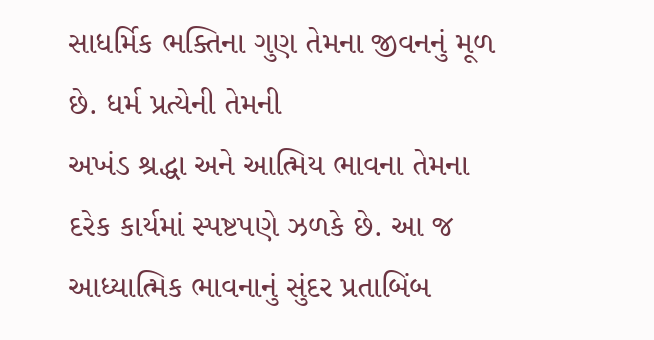સાધર્મિક ભક્તિના ગુણ તેમના જીવનનું મૂળ છે. ધર્મ પ્રત્યેની તેમની
અખંડ શ્રદ્ધા અને આત્મિય ભાવના તેમના દરેક કાર્યમાં સ્પષ્ટપણે ઝળકે છે. આ જ
આધ્યાત્મિક ભાવનાનું સુંદર પ્રતાબિંબ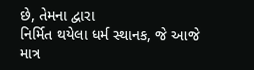છે, તેમના દ્વારા
નિર્મિત થયેલા ધર્મ સ્થાનક, જે આજે માત્ર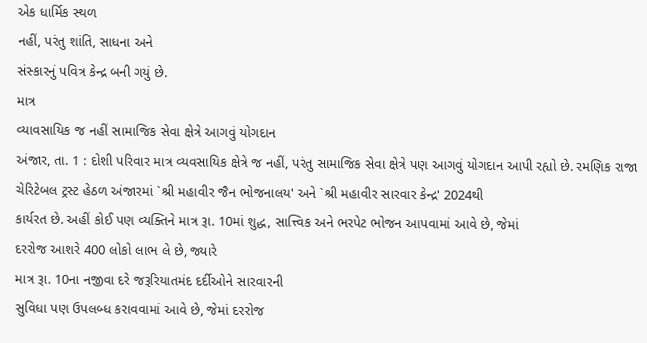એક ધાર્મિક સ્થળ
નહીં, પરંતુ શાંતિ, સાધના અને
સંસ્કારનું પવિત્ર કેન્દ્ર બની ગયું છે.
માત્ર
વ્યાવસાયિક જ નહીં સામાજિક સેવા ક્ષેત્રે આગવું યોગદાન
અંજાર, તા. 1 : દોશી પરિવાર માત્ર વ્યવસાયિક ક્ષેત્રે જ નહીં, પરંતુ સામાજિક સેવા ક્ષેત્રે પણ આગવું યોગદાન આપી રહ્યો છે. રમણિક રાજા
ચેરિટેબલ ટ્રસ્ટ હેઠળ અંજારમાં `શ્રી મહાવીર જૈન ભોજનાલય' અને `શ્રી મહાવીર સારવાર કેન્દ્ર' 2024થી
કાર્યરત છે. અહીં કોઈ પણ વ્યક્તિને માત્ર રૂા. 10માં શુદ્ધ, સાત્ત્વિક અને ભરપેટ ભોજન આપવામાં આવે છે, જેમાં
દરરોજ આશરે 400 લોકો લાભ લે છે, જ્યારે
માત્ર રૂા. 10ના નજીવા દરે જરૂરિયાતમંદ દર્દીઓને સારવારની
સુવિધા પણ ઉપલબ્ધ કરાવવામાં આવે છે, જેમાં દરરોજ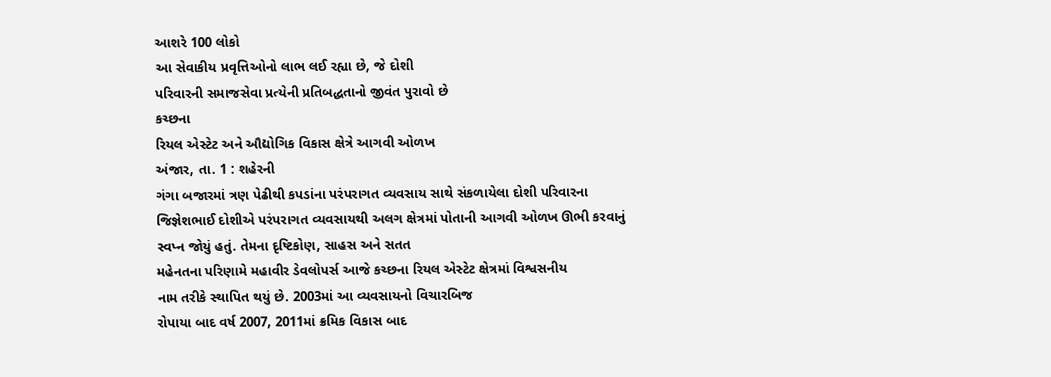આશરે 100 લોકો
આ સેવાકીય પ્રવૃત્તિઓનો લાભ લઈ રહ્યા છે, જે દોશી
પરિવારની સમાજસેવા પ્રત્યેની પ્રતિબદ્ધતાનો જીવંત પુરાવો છે
કચ્છના
રિયલ એસ્ટેટ અને ઔદ્યોગિક વિકાસ ક્ષેત્રે આગવી ઓળખ
અંજાર, તા. 1 : શહેરની
ગંગા બજારમાં ત્રણ પેઢીથી કપડાંના પરંપરાગત વ્યવસાય સાથે સંકળાયેલા દોશી પરિવારના
જિજ્ઞેશભાઈ દોશીએ પરંપરાગત વ્યવસાયથી અલગ ક્ષેત્રમાં પોતાની આગવી ઓળખ ઊભી કરવાનું
સ્વપ્ન જોયું હતું. તેમના દૃષ્ટિકોણ, સાહસ અને સતત
મહેનતના પરિણામે મહાવીર ડેવલોપર્સ આજે કચ્છના રિયલ એસ્ટેટ ક્ષેત્રમાં વિશ્વસનીય
નામ તરીકે સ્થાપિત થયું છે. 2003માં આ વ્યવસાયનો વિચારબિજ
રોપાયા બાદ વર્ષ 2007, 2011માં ક્રમિક વિકાસ બાદ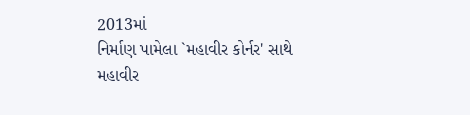2013માં
નિર્માણ પામેલા `મહાવીર કોર્નર' સાથે
મહાવીર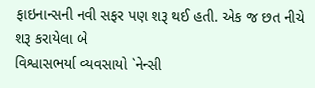ફાઇનાન્સની નવી સફર પણ શરૂ થઈ હતી. એક જ છત નીચે શરૂ કરાયેલા બે
વિશ્વાસભર્યા વ્યવસાયો `નેન્સી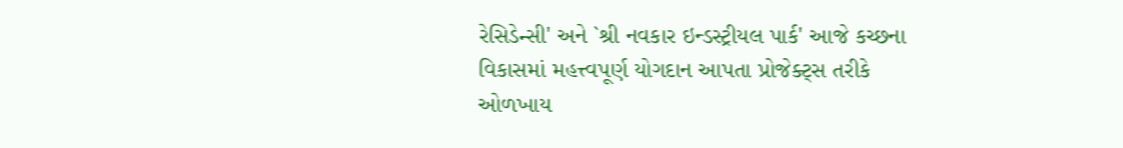રેસિડેન્સી' અને `શ્રી નવકાર ઇન્ડસ્ટ્રીયલ પાર્ક' આજે કચ્છના વિકાસમાં મહત્ત્વપૂર્ણ યોગદાન આપતા પ્રોજેક્ટ્સ તરીકે ઓળખાય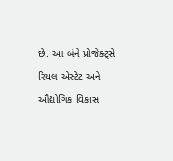છે. આ બંને પ્રોજેક્ટ્સે રિયલ એસ્ટેટ અને ઔદ્યોગિક વિકાસ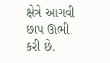ક્ષેત્રે આગવી છાપ ઊભી
કરી છે.